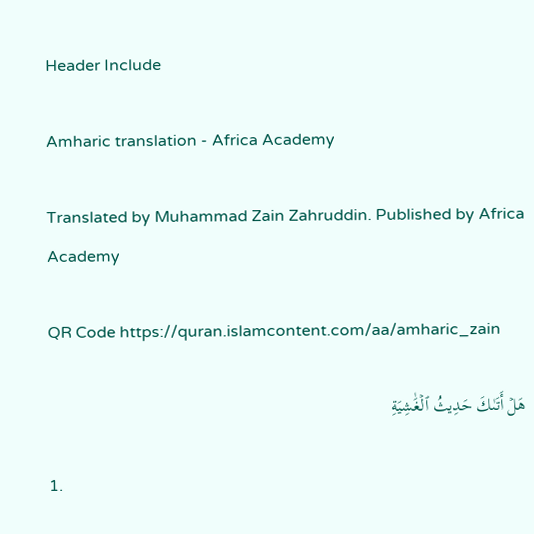Header Include

Amharic translation - Africa Academy

Translated by Muhammad Zain Zahruddin. Published by Africa Academy

QR Code https://quran.islamcontent.com/aa/amharic_zain

هَلۡ أَتَىٰكَ حَدِيثُ ٱلۡغَٰشِيَةِ

1.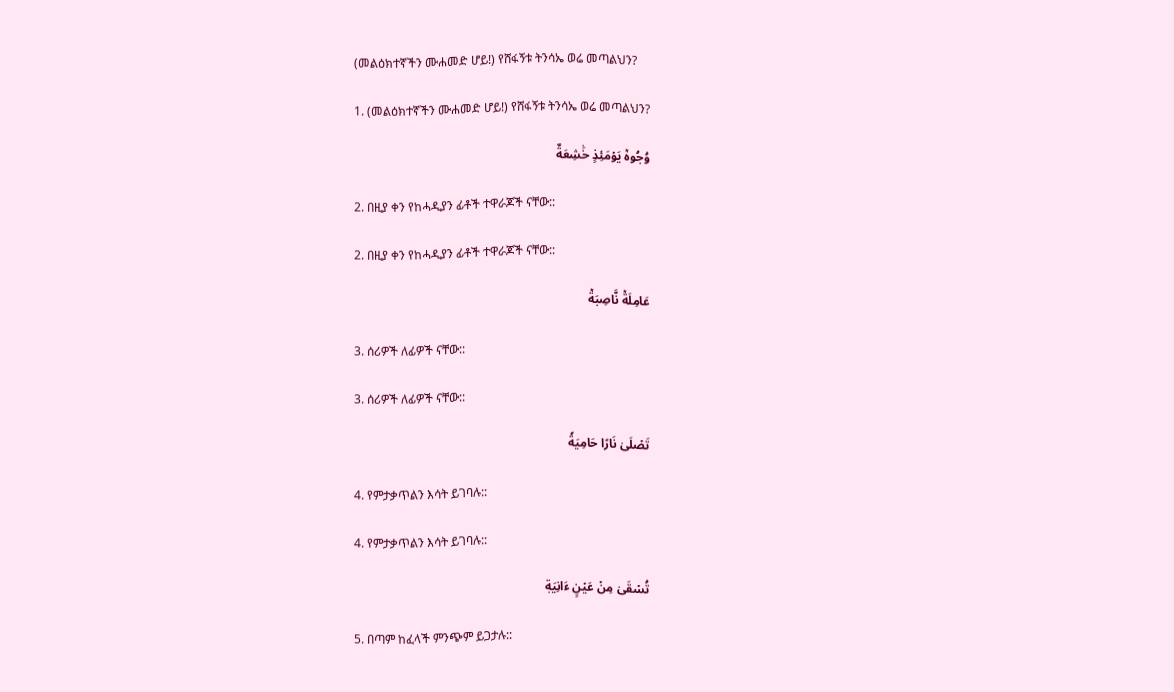(መልዕክተኛችን ሙሐመድ ሆይ!) የሸፋኝቱ ትንሳኤ ወሬ መጣልህን?

1. (መልዕክተኛችን ሙሐመድ ሆይ!) የሸፋኝቱ ትንሳኤ ወሬ መጣልህን?

وُجُوهٞ يَوۡمَئِذٍ خَٰشِعَةٌ

2. በዚያ ቀን የከሓዲያን ፊቶች ተዋራጆች ናቸው::

2. በዚያ ቀን የከሓዲያን ፊቶች ተዋራጆች ናቸው::

عَامِلَةٞ نَّاصِبَةٞ

3. ሰሪዎች ለፊዎች ናቸው::

3. ሰሪዎች ለፊዎች ናቸው::

تَصۡلَىٰ نَارًا حَامِيَةٗ

4. የምታቃጥልን እሳት ይገባሉ::

4. የምታቃጥልን እሳት ይገባሉ::

تُسۡقَىٰ مِنۡ عَيۡنٍ ءَانِيَةٖ

5. በጣም ከፈላች ምንጭም ይጋታሉ::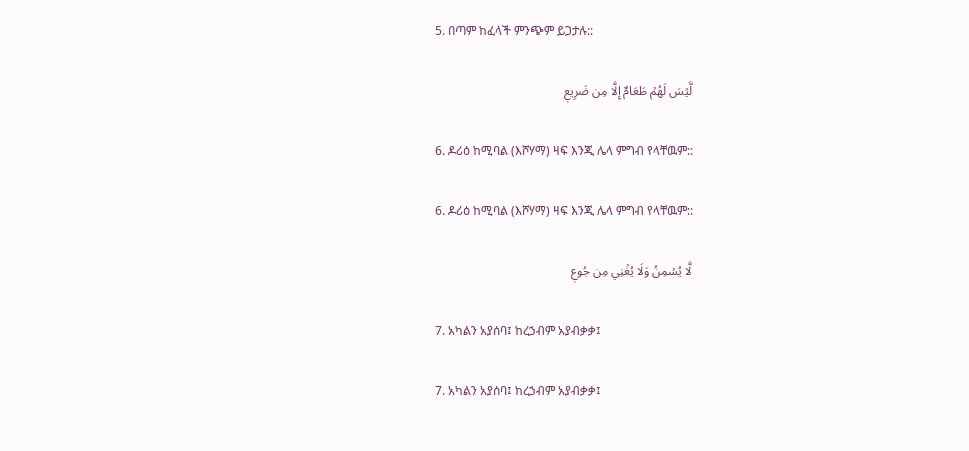5. በጣም ከፈላች ምንጭም ይጋታሉ::

لَّيۡسَ لَهُمۡ طَعَامٌ إِلَّا مِن ضَرِيعٖ

6. ዶሪዕ ከሚባል (እሾሃማ) ዛፍ እንጂ ሌላ ምግብ የላቸዉም::

6. ዶሪዕ ከሚባል (እሾሃማ) ዛፍ እንጂ ሌላ ምግብ የላቸዉም::

لَّا يُسۡمِنُ وَلَا يُغۡنِي مِن جُوعٖ

7. አካልን አያሰባ፤ ከረኃብም አያብቃቃ፤

7. አካልን አያሰባ፤ ከረኃብም አያብቃቃ፤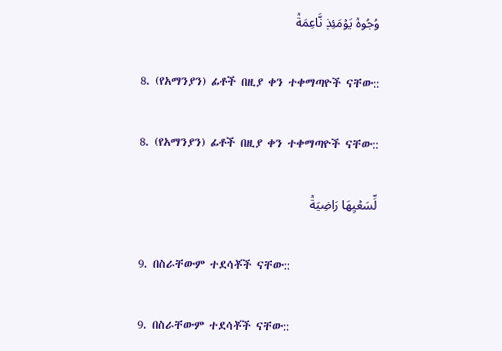وُجُوهٞ يَوۡمَئِذٖ نَّاعِمَةٞ

8. (የአማንያን) ፊቶች በዚያ ቀን ተቀማጣዮች ናቸው::

8. (የአማንያን) ፊቶች በዚያ ቀን ተቀማጣዮች ናቸው::

لِّسَعۡيِهَا رَاضِيَةٞ

9. በስራቸውም ተደሳቾች ናቸው::

9. በስራቸውም ተደሳቾች ናቸው::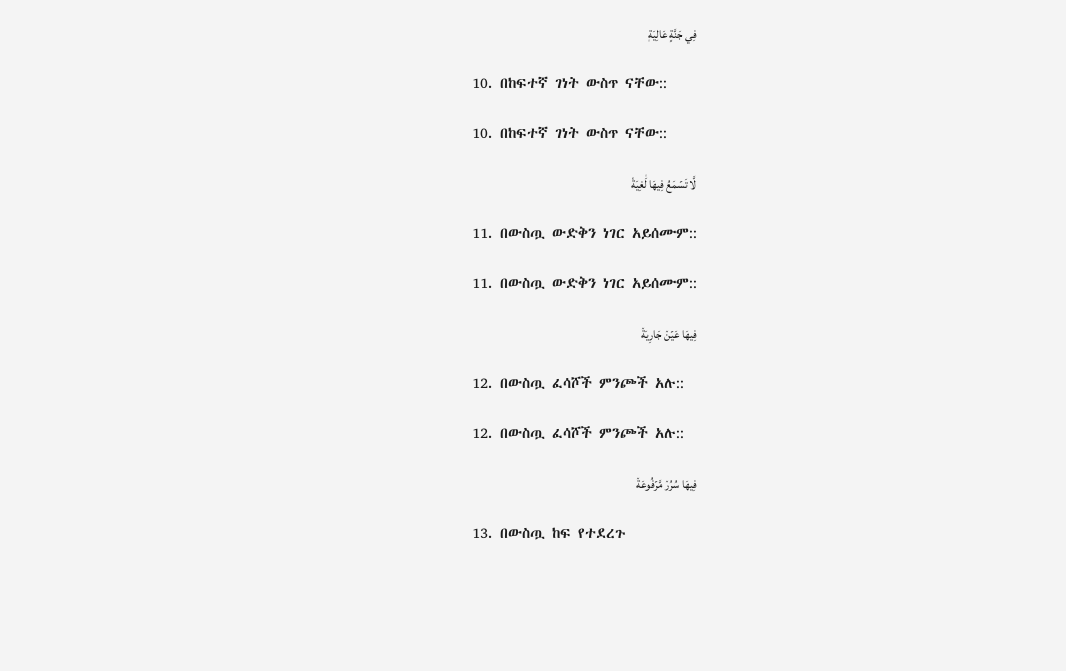فِي جَنَّةٍ عَالِيَةٖ

10. በከፍተኛ ገነት ውስጥ ናቸው::

10. በከፍተኛ ገነት ውስጥ ናቸው::

لَّا تَسۡمَعُ فِيهَا لَٰغِيَةٗ

11. በውስጧ ውድቅን ነገር አይሰሙም::

11. በውስጧ ውድቅን ነገር አይሰሙም::

فِيهَا عَيۡنٞ جَارِيَةٞ

12. በውስጧ ፈሳሾች ምንጮች አሉ::

12. በውስጧ ፈሳሾች ምንጮች አሉ::

فِيهَا سُرُرٞ مَّرۡفُوعَةٞ

13. በውስጧ ከፍ የተደረጉ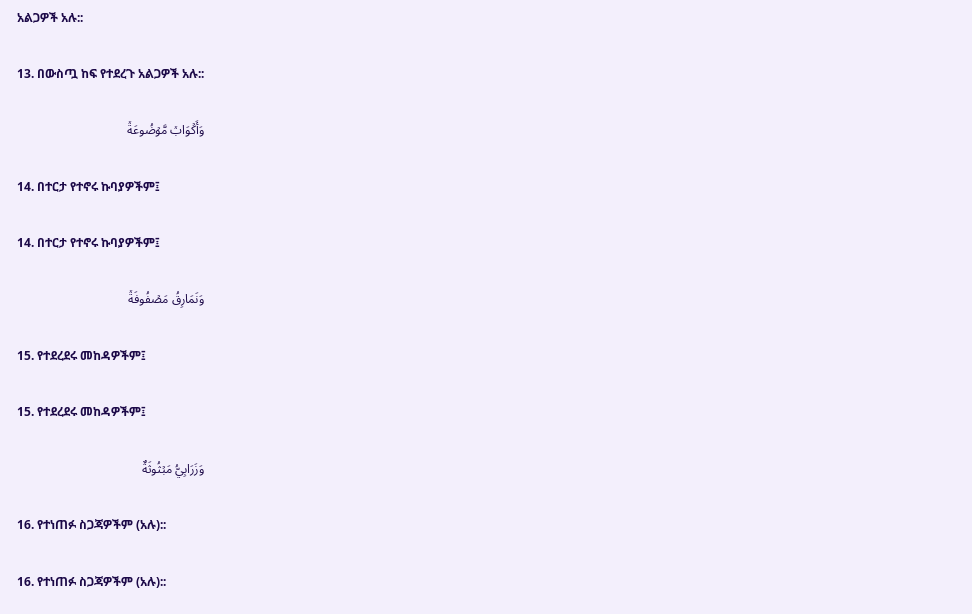አልጋዎች አሉ::

13. በውስጧ ከፍ የተደረጉ አልጋዎች አሉ::

وَأَكۡوَابٞ مَّوۡضُوعَةٞ

14. በተርታ የተኖሩ ኩባያዎችም፤

14. በተርታ የተኖሩ ኩባያዎችም፤

وَنَمَارِقُ مَصۡفُوفَةٞ

15. የተደረደሩ መከዳዎችም፤

15. የተደረደሩ መከዳዎችም፤

وَزَرَابِيُّ مَبۡثُوثَةٌ

16. የተነጠፉ ስጋጃዎችም (አሉ)::

16. የተነጠፉ ስጋጃዎችም (አሉ)::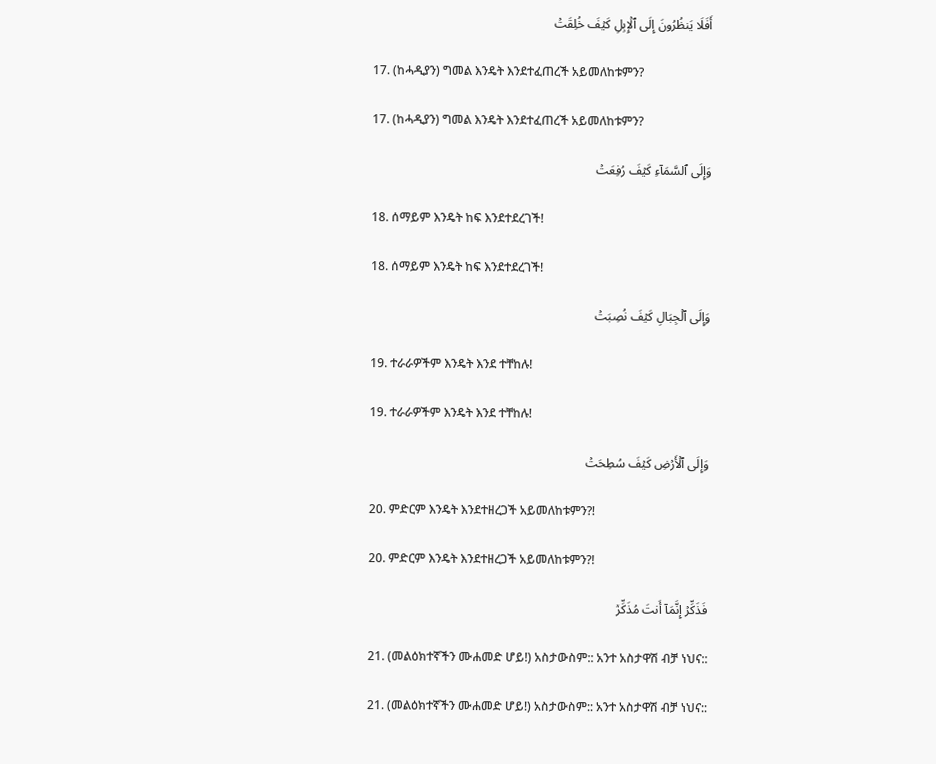أَفَلَا يَنظُرُونَ إِلَى ٱلۡإِبِلِ كَيۡفَ خُلِقَتۡ

17. (ከሓዲያን) ግመል እንዴት እንደተፈጠረች አይመለከቱምን?

17. (ከሓዲያን) ግመል እንዴት እንደተፈጠረች አይመለከቱምን?

وَإِلَى ٱلسَّمَآءِ كَيۡفَ رُفِعَتۡ

18. ሰማይም እንዴት ከፍ እንደተደረገች!

18. ሰማይም እንዴት ከፍ እንደተደረገች!

وَإِلَى ٱلۡجِبَالِ كَيۡفَ نُصِبَتۡ

19. ተራራዎችም እንዴት እንደ ተቸከሉ!

19. ተራራዎችም እንዴት እንደ ተቸከሉ!

وَإِلَى ٱلۡأَرۡضِ كَيۡفَ سُطِحَتۡ

20. ምድርም እንዴት እንደተዘረጋች አይመለከቱምን?!

20. ምድርም እንዴት እንደተዘረጋች አይመለከቱምን?!

فَذَكِّرۡ إِنَّمَآ أَنتَ مُذَكِّرٞ

21. (መልዕክተኛችን ሙሐመድ ሆይ!) አስታውስም:: አንተ አስታዋሽ ብቻ ነህና::

21. (መልዕክተኛችን ሙሐመድ ሆይ!) አስታውስም:: አንተ አስታዋሽ ብቻ ነህና::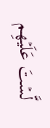لَّسۡتَ عَلَيۡهِم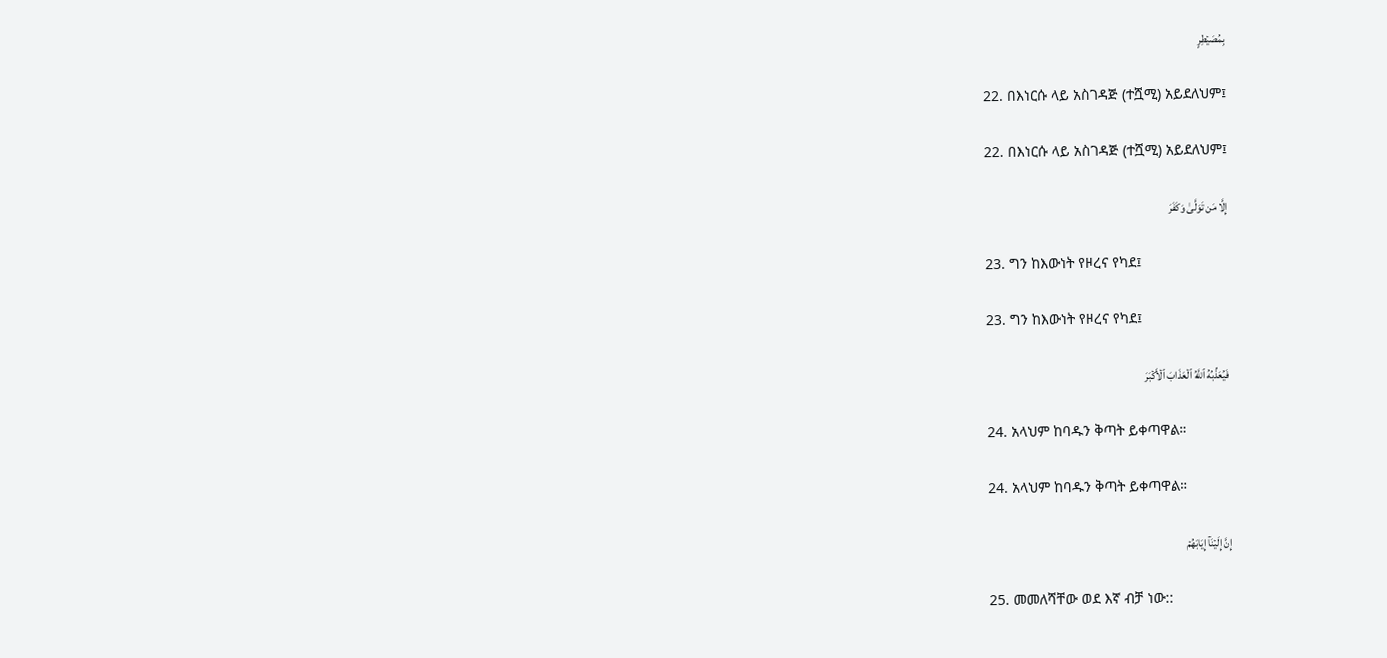بِمُصَيۡطِرٍ

22. በእነርሱ ላይ አስገዳጅ (ተሿሚ) አይደለህም፤

22. በእነርሱ ላይ አስገዳጅ (ተሿሚ) አይደለህም፤

إِلَّا مَن تَوَلَّىٰ وَكَفَرَ

23. ግን ከእውነት የዞረና የካደ፤

23. ግን ከእውነት የዞረና የካደ፤

فَيُعَذِّبُهُ ٱللَّهُ ٱلۡعَذَابَ ٱلۡأَكۡبَرَ

24. አላህም ከባዱን ቅጣት ይቀጣዋል።

24. አላህም ከባዱን ቅጣት ይቀጣዋል።

إِنَّ إِلَيۡنَآ إِيَابَهُمۡ

25. መመለሻቸው ወደ እኛ ብቻ ነው::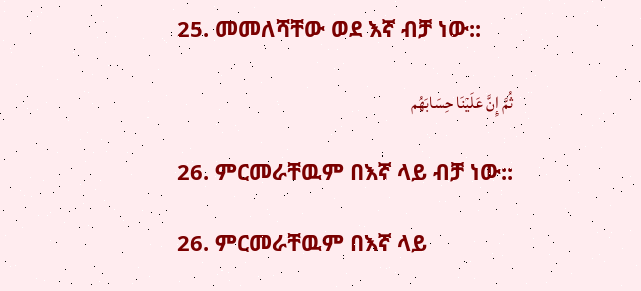25. መመለሻቸው ወደ እኛ ብቻ ነው::

ثُمَّ إِنَّ عَلَيۡنَا حِسَابَهُم

26. ምርመራቸዉም በእኛ ላይ ብቻ ነው::

26. ምርመራቸዉም በእኛ ላይ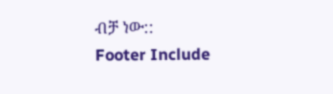ብቻ ነው::
Footer Include